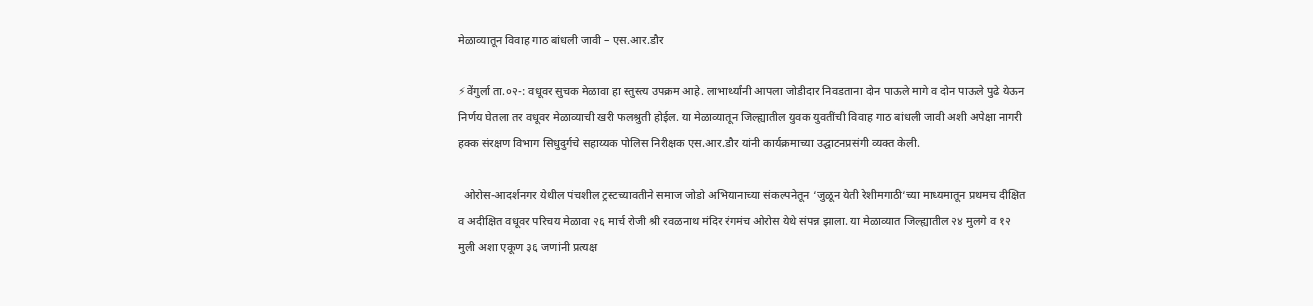मेळाव्यातून विवाह गाठ बांधली जावी – एस.आर.डौर

⚡वेंगुर्ला ता.०२-: वधूवर सुचक मेळावा हा स्तुस्त्य उपक्रम आहे. लाभार्थ्यांनी आपला जोडीदार निवडताना दोन पाऊले मागे व दोन पाऊले पुढे येऊन निर्णय घेतला तर वधूवर मेळाव्याची खरी फलश्रुती होईल. या मेळाव्यातून जिल्ह्यातील युवक युवतींची विवाह गाठ बांधली जावी अशी अपेक्षा नागरी हक्क संरक्षण विभाग सिधुदुर्गचे सहाय्यक पोलिस निरीक्षक एस.आर.डौर यांनी कार्यक्रमाच्या उद्घाटनप्रसंगी व्यक्त केली.

  ओरोस-आदर्शनगर येथील पंचशील ट्रस्टच्यावतीने समाज जोडो अभियानाच्या संकल्पनेतून ‘जुळून येती रेशीमगाठी‘च्या माध्यमातून प्रथमच दीक्षित व अदीक्षित वधूवर परिचय मेळावा २६ मार्च रोजी श्री रवळनाथ मंदिर रंगमंच ओरोस येथे संपन्न झाला. या मेळाव्यात जिल्ह्यातील २४ मुलगे व १२ मुली अशा एकूण ३६ जणांनी प्रत्यक्ष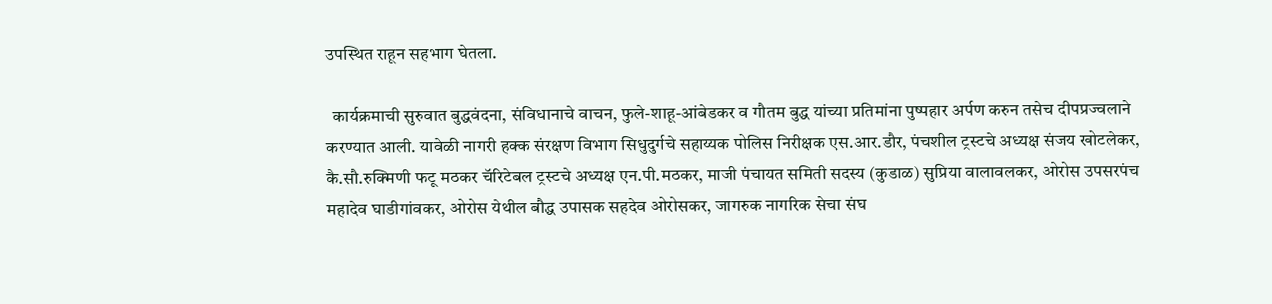उपस्थित राहून सहभाग घेतला.

  कार्यक्रमाची सुरुवात बुद्धवंदना, संविधानाचे वाचन, फुले-शाहू-आंबेडकर व गौतम बुद्ध यांच्या प्रतिमांना पुष्पहार अर्पण करुन तसेच दीपप्रज्वलाने करण्यात आली. यावेळी नागरी हक्क संरक्षण विभाग सिधुदुर्गचे सहाय्यक पोलिस निरीक्षक एस.आर.डौर, पंचशील ट्रस्टचे अध्यक्ष संजय खोटलेकर, कै.सौ.रुक्मिणी फटू मठकर चॅरिटेबल ट्रस्टचे अध्यक्ष एन.पी.मठकर, माजी पंचायत समिती सदस्य (कुडाळ) सुप्रिया वालावलकर, ओरोस उपसरपंच महादेव घाडीगांवकर, ओरोस येथील बौद्ध उपासक सहदेव ओरोसकर, जागरुक नागरिक सेचा संघ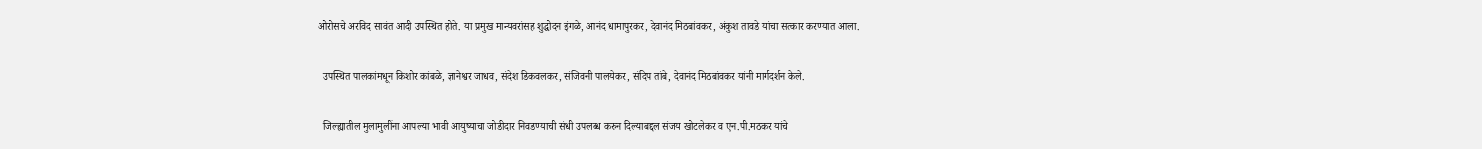ओरोसचे अरविद सावंत आदी उपस्थित होते. या प्रमुख मान्यवरांसह शुद्धोदन इंगळे, आनंद धामापुरकर, देवानंद मिठबांवकर, अंकुश तावडे यांचा सत्कार करण्यात आला.

  उपस्थित पालकांमधून किशोर कांबळे, ज्ञानेश्वर जाधव, संदेश डिकवलकर, संजिवनी पालयेकर, संदिप तांबे, देवानंद मिठबांवकर यांनी मार्गदर्शन केले.

  जिल्ह्यातील मुलामुलींना आपल्या भावी आयुष्याचा जोडीदार निवडण्याची संधी उपलब्ध करुन दिल्याबद्दल संजय खोटलेकर व एन.पी.मठकर यांचे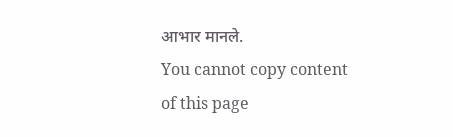आभार मानले.
You cannot copy content of this page